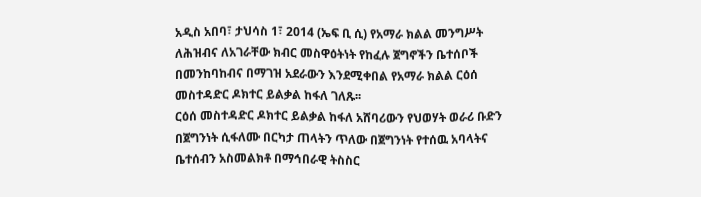አዲስ አበባ፣ ታህሳስ 1፣ 2014 (ኤፍ ቢ ሲ) የአማራ ክልል መንግሥት ለሕዝብና ለአገራቸው ክብር መስዋዕትነት የከፈሉ ጀግኖችን ቤተሰቦች በመንከባከብና በማገዝ አደራውን እንደሚቀበል የአማራ ክልል ርዕሰ መስተዳድር ዶክተር ይልቃል ከፋለ ገለጹ፡፡
ርዕሰ መስተዳድር ዶክተር ይልቃል ከፋለ አሸባሪውን የህወሃት ወራሪ ቡድን በጀግንነት ሲፋለሙ በርካታ ጠላትን ጥለው በጀግንነት የተሰዉ አባላትና ቤተሰብን አስመልክቶ በማኅበራዊ ትስስር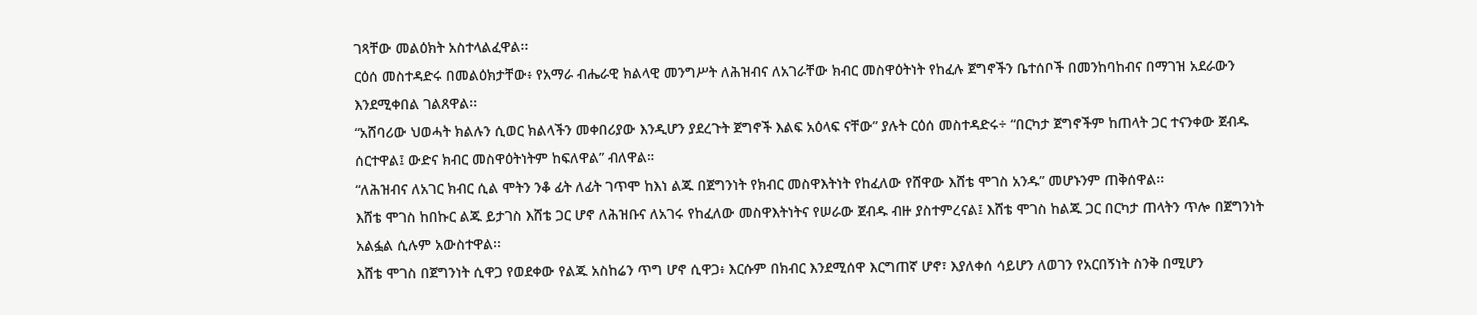ገጻቸው መልዕክት አስተላልፈዋል፡፡
ርዕሰ መስተዳድሩ በመልዕክታቸው፥ የአማራ ብሔራዊ ክልላዊ መንግሥት ለሕዝብና ለአገራቸው ክብር መስዋዕትነት የከፈሉ ጀግኖችን ቤተሰቦች በመንከባከብና በማገዝ አደራውን እንደሚቀበል ገልጸዋል፡፡
“አሸባሪው ህወሓት ክልሉን ሲወር ክልላችን መቀበሪያው እንዲሆን ያደረጉት ጀግኖች እልፍ አዕላፍ ናቸው” ያሉት ርዕሰ መስተዳድሩ÷ “በርካታ ጀግኖችም ከጠላት ጋር ተናንቀው ጀብዱ ሰርተዋል፤ ውድና ክብር መስዋዕትነትም ከፍለዋል” ብለዋል።
“ለሕዝብና ለአገር ክብር ሲል ሞትን ንቆ ፊት ለፊት ገጥሞ ከእነ ልጁ በጀግንነት የክብር መስዋእትነት የከፈለው የሸዋው እሸቴ ሞገስ አንዱ” መሆኑንም ጠቅሰዋል፡፡
እሸቴ ሞገስ ከበኩር ልጁ ይታገስ እሸቴ ጋር ሆኖ ለሕዝቡና ለአገሩ የከፈለው መስዋእትነትና የሠራው ጀብዱ ብዙ ያስተምረናል፤ እሸቴ ሞገስ ከልጁ ጋር በርካታ ጠላትን ጥሎ በጀግንነት አልፏል ሲሉም አውስተዋል፡፡
እሸቴ ሞገስ በጀግንነት ሲዋጋ የወደቀው የልጁ አስከሬን ጥግ ሆኖ ሲዋጋ፥ እርሱም በክብር እንደሚሰዋ እርግጠኛ ሆኖ፣ እያለቀሰ ሳይሆን ለወገን የአርበኝነት ስንቅ በሚሆን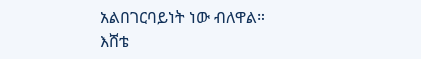አልበገርባይነት ነው ብለዋል።
እሸቴ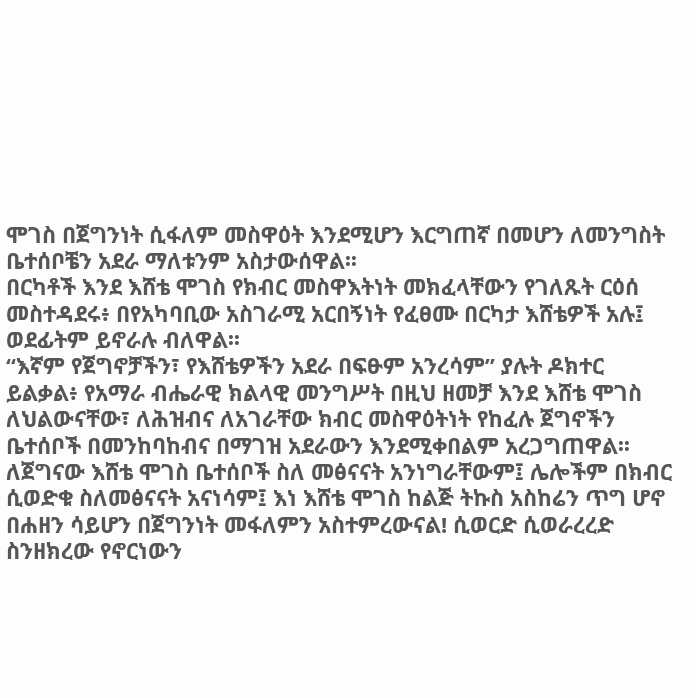ሞገስ በጀግንነት ሲፋለም መስዋዕት እንደሚሆን እርግጠኛ በመሆን ለመንግስት ቤተሰቦቼን አደራ ማለቱንም አስታውሰዋል፡፡
በርካቶች እንደ እሸቴ ሞገስ የክብር መስዋእትነት መክፈላቸውን የገለጹት ርዕሰ መስተዳደሩ፥ በየአካባቢው አስገራሚ አርበኝነት የፈፀሙ በርካታ እሸቴዎች አሉ፤ ወደፊትም ይኖራሉ ብለዋል፡፡
“እኛም የጀግኖቻችን፣ የእሸቴዎችን አደራ በፍፁም አንረሳም” ያሉት ዶክተር ይልቃል፥ የአማራ ብሔራዊ ክልላዊ መንግሥት በዚህ ዘመቻ እንደ እሸቴ ሞገስ ለህልውናቸው፣ ለሕዝብና ለአገራቸው ክብር መስዋዕትነት የከፈሉ ጀግኖችን ቤተሰቦች በመንከባከብና በማገዝ አደራውን እንደሚቀበልም አረጋግጠዋል፡፡
ለጀግናው እሸቴ ሞገስ ቤተሰቦች ስለ መፅናናት አንነግራቸውም፤ ሌሎችም በክብር ሲወድቁ ስለመፅናናት አናነሳም፤ እነ እሸቴ ሞገስ ከልጅ ትኩስ አስከሬን ጥግ ሆኖ በሐዘን ሳይሆን በጀግንነት መፋለምን አስተምረውናል! ሲወርድ ሲወራረረድ ስንዘክረው የኖርነውን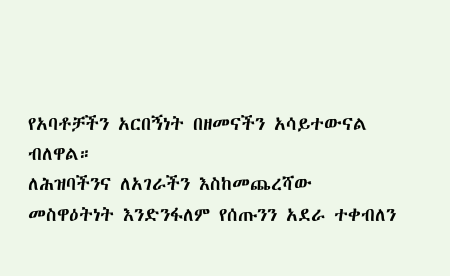የአባቶቻችን አርበኝነት በዘመናችን አሳይተውናል ብለዋል።
ለሕዝባችንና ለአገራችን እስከመጨረሻው መስዋዕትነት እንድንፋለም የሰጡንን አደራ ተቀብለን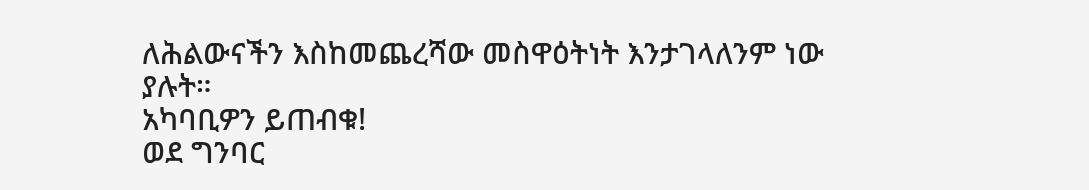ለሕልውናችን እስከመጨረሻው መስዋዕትነት እንታገላለንም ነው ያሉት።
አካባቢዎን ይጠብቁ!
ወደ ግንባር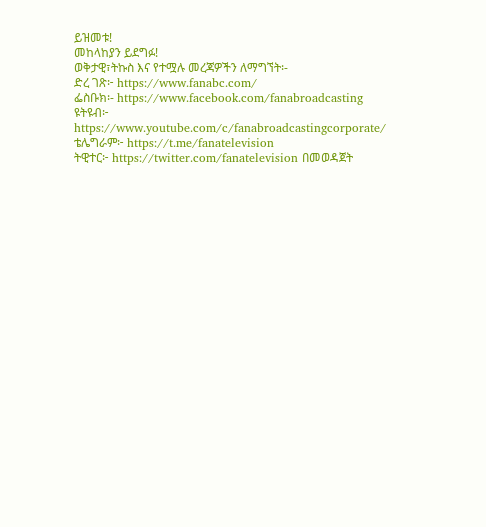ይዝመቱ!
መከላከያን ይደግፉ!
ወቅታዊ፣ትኩስ እና የተሟሉ መረጃዎችን ለማግኘት፡-
ድረ ገጽ፦ https://www.fanabc.com/
ፌስቡክ፡- https://www.facebook.com/fanabroadcasting
ዩትዩብ፦ https://www.youtube.com/c/fanabroadcastingcorporate/
ቴሌግራም፦ https://t.me/fanatelevision
ትዊተር፦ https://twitter.com/fanatelevision በመወዳጀት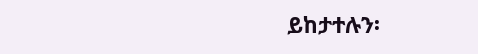ይከታተሉን፡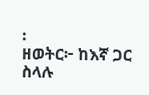፡
ዘወትር፦ ከእኛ ጋር ስላሉ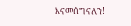እናመሰግናለን!